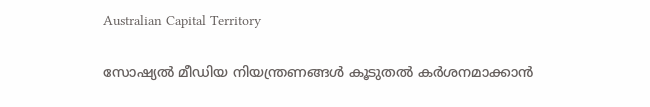Australian Capital Territory

സോഷ്യൽ മീഡിയ നിയന്ത്രണങ്ങൾ കൂടുതൽ കർശനമാക്കാൻ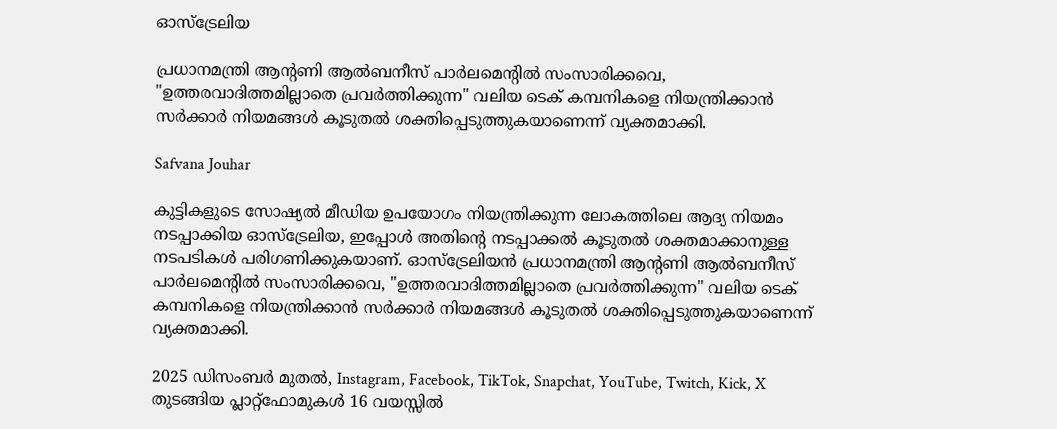ഓസ്ട്രേലിയ

പ്രധാനമന്ത്രി ആന്റണി ആൽബനീസ് പാർലമെന്റിൽ സംസാരിക്കവെ, "ഉത്തരവാദിത്തമില്ലാതെ പ്രവർത്തിക്കുന്ന" വലിയ ടെക് കമ്പനികളെ നിയന്ത്രിക്കാൻ സർക്കാർ നിയമങ്ങൾ കൂടുതൽ ശക്തിപ്പെടുത്തുകയാണെന്ന് വ്യക്തമാക്കി.

Safvana Jouhar

കുട്ടികളുടെ സോഷ്യൽ മീഡിയ ഉപയോഗം നിയന്ത്രിക്കുന്ന ലോകത്തിലെ ആദ്യ നിയമം നടപ്പാക്കിയ ഓസ്ട്രേലിയ, ഇപ്പോൾ അതിന്റെ നടപ്പാക്കൽ കൂടുതൽ ശക്തമാക്കാനുള്ള നടപടികൾ പരിഗണിക്കുകയാണ്. ഓസ്ട്രേലിയൻ പ്രധാനമന്ത്രി ആന്റണി ആൽബനീസ് പാർലമെന്റിൽ സംസാരിക്കവെ, "ഉത്തരവാദിത്തമില്ലാതെ പ്രവർത്തിക്കുന്ന" വലിയ ടെക് കമ്പനികളെ നിയന്ത്രിക്കാൻ സർക്കാർ നിയമങ്ങൾ കൂടുതൽ ശക്തിപ്പെടുത്തുകയാണെന്ന് വ്യക്തമാക്കി.

2025 ഡിസംബർ മുതൽ, Instagram, Facebook, TikTok, Snapchat, YouTube, Twitch, Kick, X തുടങ്ങിയ പ്ലാറ്റ്‌ഫോമുകൾ 16 വയസ്സിൽ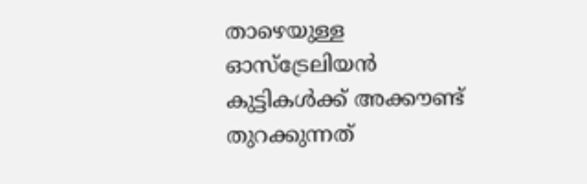താഴെയുള്ള ഓസ്ട്രേലിയൻ കുട്ടികൾക്ക് അക്കൗണ്ട് തുറക്കുന്നത്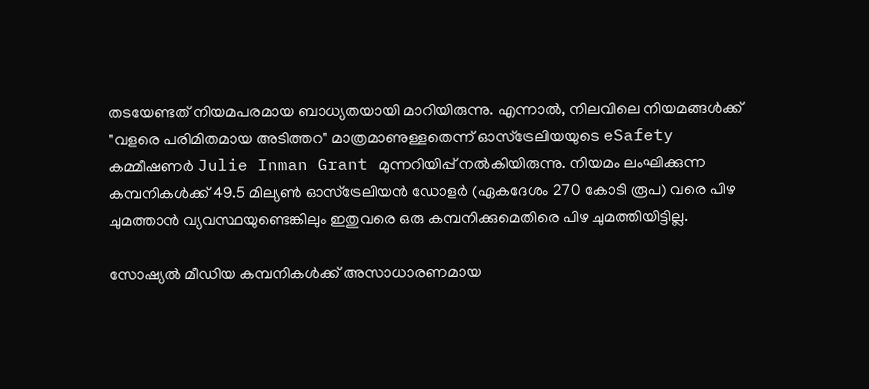തടയേണ്ടത് നിയമപരമായ ബാധ്യതയായി മാറിയിരുന്നു. എന്നാൽ, നിലവിലെ നിയമങ്ങൾക്ക് "വളരെ പരിമിതമായ അടിത്തറ" മാത്രമാണുള്ളതെന്ന് ഓസ്ട്രേലിയയുടെ eSafety കമ്മീഷണർ Julie Inman Grant മുന്നറിയിപ്പ് നൽകിയിരുന്നു. നിയമം ലംഘിക്കുന്ന കമ്പനികൾക്ക് 49.5 മില്യൺ ഓസ്ട്രേലിയൻ ഡോളർ (ഏകദേശം 270 കോടി രൂപ) വരെ പിഴ ചുമത്താൻ വ്യവസ്ഥയുണ്ടെങ്കിലും ഇതുവരെ ഒരു കമ്പനിക്കുമെതിരെ പിഴ ചുമത്തിയിട്ടില്ല.

സോഷ്യൽ മീഡിയ കമ്പനികൾക്ക് അസാധാരണമായ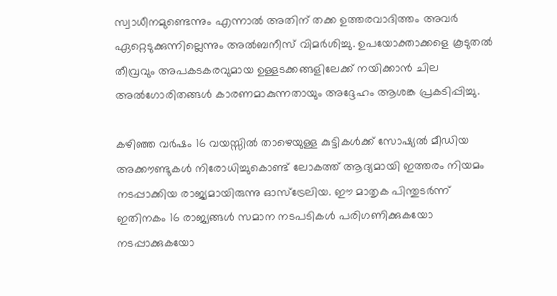സ്വാധീനമുണ്ടെന്നും എന്നാൽ അതിന് തക്ക ഉത്തരവാദിത്തം അവർ ഏറ്റെടുക്കുന്നില്ലെന്നും അൽബനീസ് വിമർശിച്ചു. ഉപയോക്താക്കളെ കൂടുതൽ തീവ്രവും അപകടകരവുമായ ഉള്ളടക്കങ്ങളിലേക്ക് നയിക്കാൻ ചില അൽഗോരിതങ്ങൾ കാരണമാകുന്നതായും അദ്ദേഹം ആശങ്ക പ്രകടിപ്പിച്ചു.

കഴിഞ്ഞ വർഷം 16 വയസ്സിൽ താഴെയുള്ള കുട്ടികൾക്ക് സോഷ്യൽ മീഡിയ അക്കൗണ്ടുകൾ നിരോധിച്ചുകൊണ്ട് ലോകത്ത് ആദ്യമായി ഇത്തരം നിയമം നടപ്പാക്കിയ രാജ്യമായിരുന്നു ഓസ്ട്രേലിയ. ഈ മാതൃക പിന്തുടർന്ന് ഇതിനകം 16 രാജ്യങ്ങൾ സമാന നടപടികൾ പരിഗണിക്കുകയോ നടപ്പാക്കുകയോ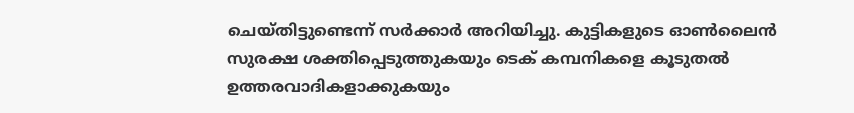ചെയ്തിട്ടുണ്ടെന്ന് സർക്കാർ അറിയിച്ചു. കുട്ടികളുടെ ഓൺലൈൻ സുരക്ഷ ശക്തിപ്പെടുത്തുകയും ടെക് കമ്പനികളെ കൂടുതൽ ഉത്തരവാദികളാക്കുകയും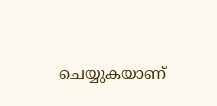ചെയ്യുകയാണ്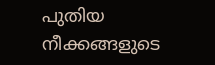പുതിയ നീക്കങ്ങളുടെ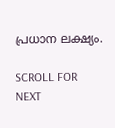പ്രധാന ലക്ഷ്യം.

SCROLL FOR NEXT